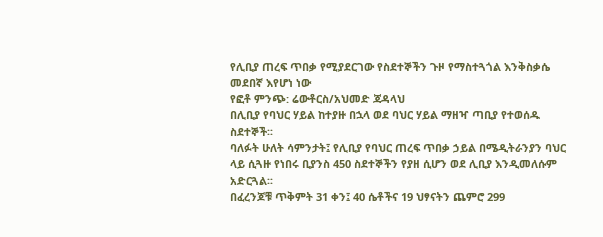የሊቢያ ጠረፍ ጥበቃ የሚያደርገው የስደተኞችን ጉዞ የማስተጓጎል እንቅስቃሴ መደበኛ እየሆነ ነው
የፎቶ ምንጭ: ሬውቶርስ/አህመድ ጃዳላህ
በሊቢያ የባህር ሃይል ከተያዙ በኋላ ወደ ባህር ሃይል ማዘዣ ጣቢያ የተወሰዱ ስደተኞች፡፡
ባለፉት ሁለት ሳምንታት፤ የሊቢያ የባህር ጠረፍ ጥበቃ ኃይል በሜዲትራንያን ባህር ላይ ሲጓዙ የነበሩ ቢያንስ 450 ስደተኞችን የያዘ ሲሆን ወደ ሊቢያ እንዲመለሱም አድርጓል፡፡
በፈረንጆቹ ጥቅምት 31 ቀን፤ 40 ሴቶችና 19 ህፃናትን ጨምሮ 299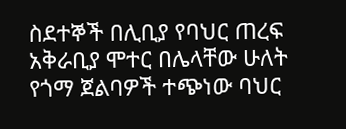ስደተኞች በሊቢያ የባህር ጠረፍ አቅራቢያ ሞተር በሌላቸው ሁለት የጎማ ጀልባዎች ተጭነው ባህር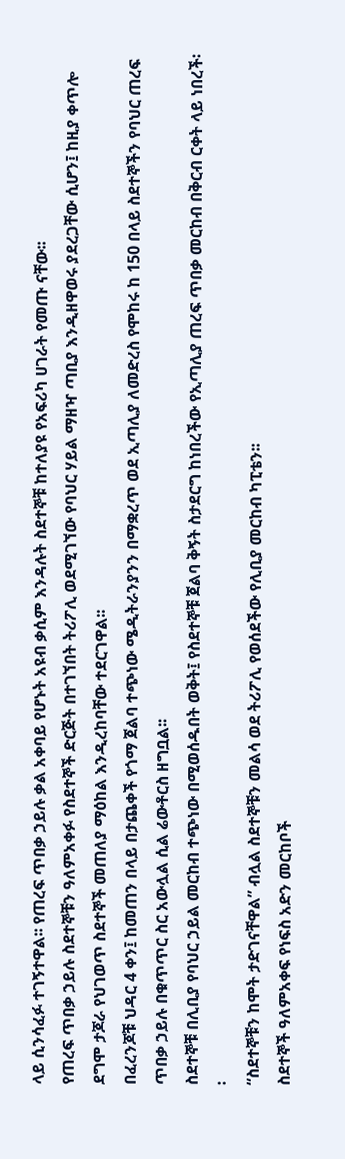ላይ ሲንሳፈፉ ተገኝተዋል፡፡ የጠረፍ ጥበቃ ኃይሉ ቃል አቀባይ የሆኑት አዩብ ቃሲም እንዳሉት ስደተኞቹ ከተለያዩ የአፍሪካ ሀገራት የመጡ ናቸው፡፡
የጠረፍ ጥበቃ ኃይሉ ስደተኞቹን ዓለምአቀፉ የስደተኞች ድርጅት በተገኘበት ትሪፖሊ ወደሚገኘው የባህር ሃይል ማዘዣ ጣቢያ እንዲዘዋወሩ ያደረጋቸው ሲሆን፤ ከዚያ ቀጥሎ ደግሞ ታጆራ የህገወጥ ስደተኞች መጠለያ ማዕከል እንዲረከባቸው ተደርገዋል፡፡
በፈረንጆቹ ህዳር 4 ቀን፤ ከመጠን በላይ በታጨቀች የጎማ ጀልባ ተጭነው ሜዲትራንያንን በማቋረጥ ወደ ኢጣሊያ ለመድረስ የሞከሩ ከ 150 በላይ ስደተኞችን የባህር ጠረፍ ጥበቃ ኃይሉ በቁጥጥር ስር አውሏል ሲል ሬውቶርስ ዘግቧል፡፡
ስደተኞቹ በሊቢያ የባህር ኃይል መርከብ ተጭነው በሚወሰዱበት ወቅት፤ የስደተኞቹ ጀልባ ቅኝት ስታደርግ ከነበረችው የኢጣሊያ ጠረፍ ጥበቃ መርከብ በቅርብ ርቀት ላይ ነበረች፡፡
“ስደተኞቹን ከሞት ታድገናቸዋል” ብሏል ስደተኞቹን መልሳ ወደ ትሪፖሊ የወሰደችው የሊቢያ መርከብ ካፒቴን፡፡
ስደተኞች ዓለምአቀፍ የነፍስ አድን መርከቦች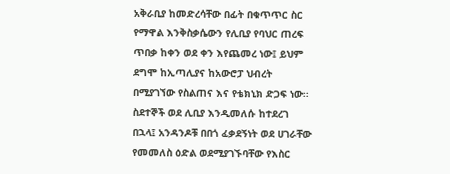አቅራቢያ ከመድረሳቸው በፊት በቁጥጥር ስር የማዋል እንቅስቃሴውን የሊቢያ የባህር ጠረፍ ጥበቃ ከቀን ወደ ቀን እየጨመረ ነው፤ ይህም ደግሞ ከኢጣሊያና ከአውሮፓ ህብረት በሚያገኘው የስልጠና እና የቴክኒክ ድጋፍ ነው፡፡
ስደተኞች ወደ ሊቢያ እንዲመለሱ ከተደረገ በኋላ፤ አንዳንዶቹ በበጎ ፈቃደኝነት ወደ ሀገራቸው የመመለስ ዕድል ወደሚያገኙባቸው የእስር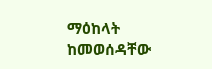ማዕከላት ከመወሰዳቸው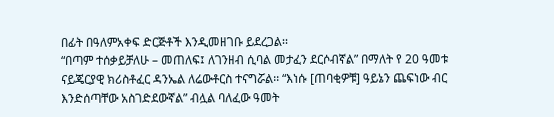በፊት በዓለምአቀፍ ድርጅቶች እንዲመዘገቡ ይደረጋል፡፡
“በጣም ተሰቃይቻለሁ – መጠለፍ፤ ለገንዘብ ሲባል መታፈን ደርሶብኛል” በማለት የ 20 ዓመቱ ናይጄርያዊ ክሪስቶፈር ዳንኤል ለሬውቶርስ ተናግሯል፡፡ “እነሱ [ጠባቂዎቹ] ዓይኔን ጨፍነው ብር እንድሰጣቸው አስገድደውኛል” ብሏል ባለፈው ዓመት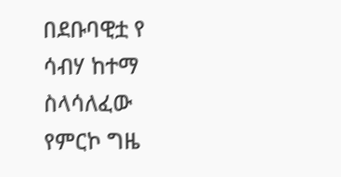በደቡባዊቷ የ ሳብሃ ከተማ ስላሳለፈው የምርኮ ግዜ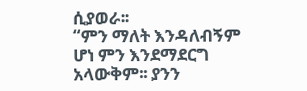ሲያወራ፡፡
“ምን ማለት እንዳለብኝም ሆነ ምን እንደማደርግ አላውቅም፡፡ ያንን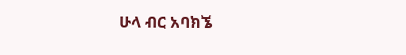ሁላ ብር አባክኜ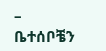– ቤተሰቦቼን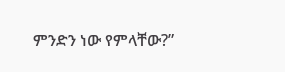ምንድን ነው የምላቸው?”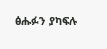ፅሑፉን ያካፍሉ